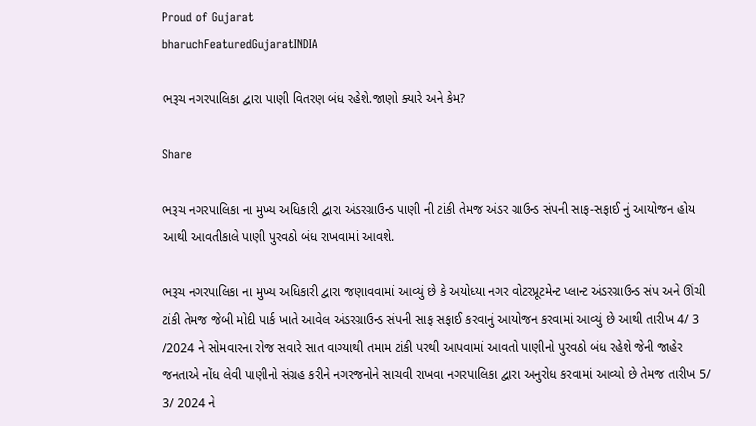Proud of Gujarat
bharuchFeaturedGujaratINDIA

ભરૂચ નગરપાલિકા દ્વારા પાણી વિતરણ બંધ રહેશે.જાણો ક્યારે અને કેમ?

Share

ભરૂચ નગરપાલિકા ના મુખ્ય અધિકારી દ્વારા અંડરગ્રાઉન્ડ પાણી ની ટાંકી તેમજ અંડર ગ્રાઉન્ડ સંપની સાફ-સફાઈ નું આયોજન હોય આથી આવતીકાલે પાણી પુરવઠો બંધ રાખવામાં આવશે.

ભરૂચ નગરપાલિકા ના મુખ્ય અધિકારી દ્વારા જણાવવામાં આવ્યું છે કે અયોધ્યા નગર વોટરપ્રૂટમેન્ટ પ્લાન્ટ અંડરગ્રાઉન્ડ સંપ અને ઊંચી ટાંકી તેમજ જેબી મોદી પાર્ક ખાતે આવેલ અંડરગ્રાઉન્ડ સંપની સાફ સફાઈ કરવાનું આયોજન કરવામાં આવ્યું છે આથી તારીખ 4/ 3 /2024 ને સોમવારના રોજ સવારે સાત વાગ્યાથી તમામ ટાંકી પરથી આપવામાં આવતો પાણીનો પુરવઠો બંધ રહેશે જેની જાહેર જનતાએ નોંધ લેવી પાણીનો સંગ્રહ કરીને નગરજનોને સાચવી રાખવા નગરપાલિકા દ્વારા અનુરોધ કરવામાં આવ્યો છે તેમજ તારીખ 5/ 3/ 2024 ને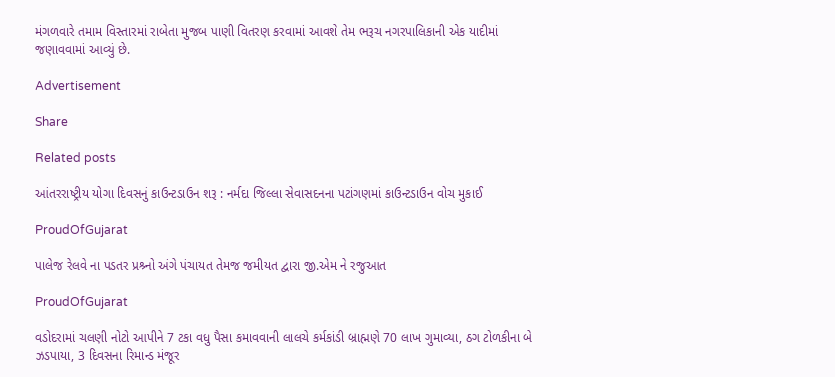મંગળવારે તમામ વિસ્તારમાં રાબેતા મુજબ પાણી વિતરણ કરવામાં આવશે તેમ ભરૂચ નગરપાલિકાની એક યાદીમાં જણાવવામાં આવ્યું છે.

Advertisement

Share

Related posts

આંતરરાષ્ટ્રીય યોગા દિવસનું કાઉન્ટડાઉન શરૂ : નર્મદા જિલ્લા સેવાસદનના પટાંગણમાં કાઉન્ટડાઉન વોચ મુકાઈ

ProudOfGujarat

પાલેજ રેલવે ના પડતર પ્રશ્ર્નો અંગે પંચાયત તેમજ જમીયત દ્વારા જી.એમ ને રજુઆત

ProudOfGujarat

વડોદરામાં ચલણી નોટો આપીને 7 ટકા વધુ પૈસા કમાવવાની લાલચે કર્મકાંડી બ્રાહ્મણે 70 લાખ ગુમાવ્યા, ઠગ ટોળકીના બે ઝડપાયા, 3 દિવસના રિમાન્ડ મંજૂર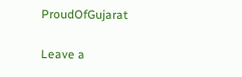ProudOfGujarat

Leave a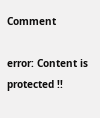Comment

error: Content is protected !!